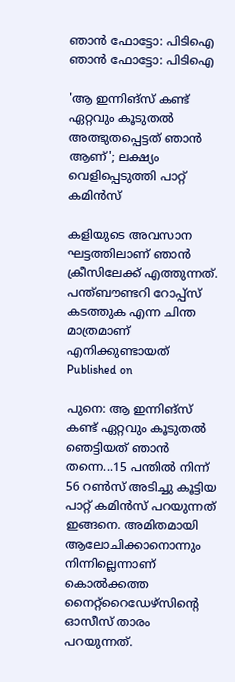ഞാന്‍ ഫോട്ടോ: പിടിഐ
ഞാന്‍ ഫോട്ടോ: പിടിഐ

'ആ ഇന്നിങ്‌സ് കണ്ട് ഏറ്റവും കൂടുതല്‍ അത്ഭുതപ്പെട്ടത് ഞാന്‍ ആണ്'; ലക്ഷ്യം വെളിപ്പെടുത്തി പാറ്റ് കമിന്‍സ്‌

കളിയുടെ അവസാന ഘട്ടത്തിലാണ് ഞാന്‍ ക്രീസിലേക്ക് എത്തുന്നത്. പന്ത്ബൗണ്ടറി റോപ്പ്‌സ് കടത്തുക എന്ന ചിന്ത മാത്രമാണ് എനിക്കുണ്ടായത്
Published on

പുനെ: ആ ഇന്നിങ്‌സ് കണ്ട് ഏറ്റവും കൂടുതല്‍ ഞെട്ടിയത് ഞാന്‍ തന്നെ...15 പന്തില്‍ നിന്ന് 56 റണ്‍സ് അടിച്ചു കൂട്ടിയ പാറ്റ് കമിന്‍സ് പറയുന്നത് ഇങ്ങനെ. അമിതമായി ആലോചിക്കാനൊന്നും നിന്നില്ലെന്നാണ് കൊല്‍ക്കത്ത നൈറ്റ്‌റൈഡേഴ്‌സിന്റെ ഓസീസ് താരം പറയുന്നത്.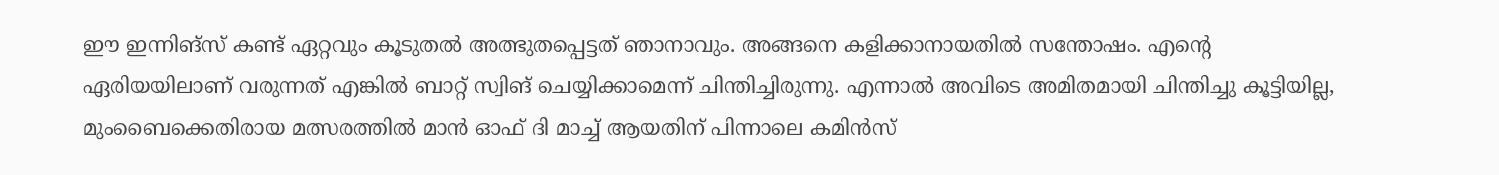ഈ ഇന്നിങ്‌സ് കണ്ട് ഏറ്റവും കൂടുതല്‍ അത്ഭുതപ്പെട്ടത് ഞാനാവും. അങ്ങനെ കളിക്കാനായതില്‍ സന്തോഷം. എന്റെ ഏരിയയിലാണ് വരുന്നത് എങ്കില്‍ ബാറ്റ് സ്വിങ് ചെയ്യിക്കാമെന്ന് ചിന്തിച്ചിരുന്നു. എന്നാല്‍ അവിടെ അമിതമായി ചിന്തിച്ചു കൂട്ടിയില്ല, മുംബൈക്കെതിരായ മത്സരത്തില്‍ മാന്‍ ഓഫ് ദി മാച്ച് ആയതിന് പിന്നാലെ കമിന്‍സ്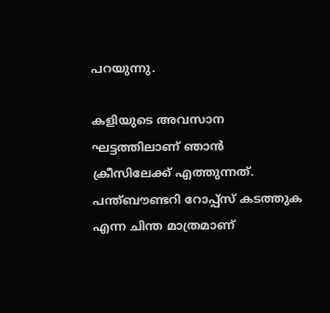പറയുന്നു.

കളിയുടെ അവസാന ഘട്ടത്തിലാണ് ഞാന്‍ ക്രീസിലേക്ക് എത്തുന്നത്. പന്ത്ബൗണ്ടറി റോപ്പ്‌സ് കടത്തുക എന്ന ചിന്ത മാത്രമാണ്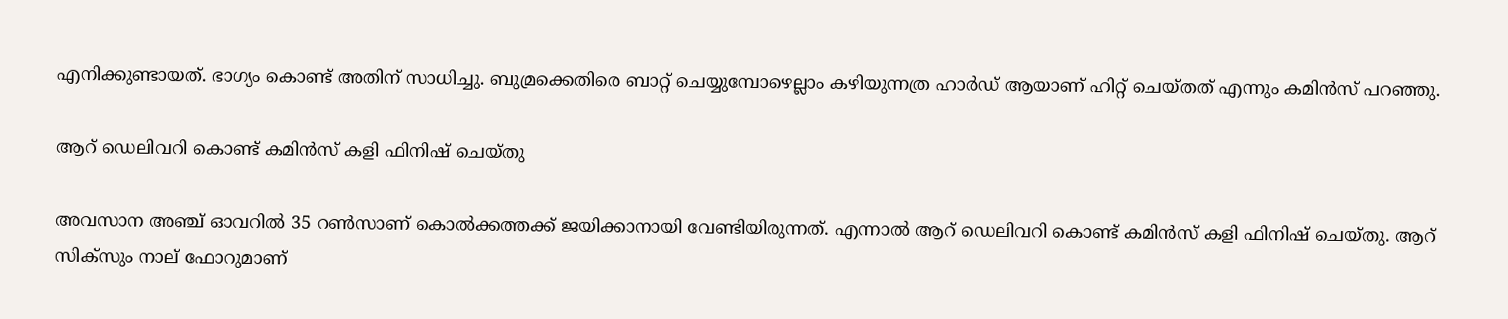എനിക്കുണ്ടായത്. ഭാഗ്യം കൊണ്ട് അതിന് സാധിച്ചു. ബുമ്രക്കെതിരെ ബാറ്റ് ചെയ്യുമ്പോഴെല്ലാം കഴിയുന്നത്ര ഹാര്‍ഡ് ആയാണ് ഹിറ്റ് ചെയ്തത് എന്നും കമിന്‍സ് പറഞ്ഞു.

ആറ് ഡെലിവറി കൊണ്ട് കമിന്‍സ് കളി ഫിനിഷ് ചെയ്തു

അവസാന അഞ്ച് ഓവറില്‍ 35 റണ്‍സാണ് കൊല്‍ക്കത്തക്ക് ജയിക്കാനായി വേണ്ടിയിരുന്നത്. എന്നാല്‍ ആറ് ഡെലിവറി കൊണ്ട് കമിന്‍സ് കളി ഫിനിഷ് ചെയ്തു. ആറ് സിക്‌സും നാല് ഫോറുമാണ്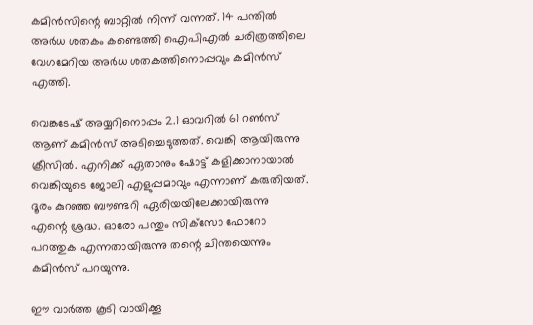കമിന്‍സിന്റെ ബാറ്റില്‍ നിന്ന് വന്നത്. 14 പന്തില്‍ അര്‍ധ ശതകം കണ്ടെത്തി ഐപിഎല്‍ ചരിത്രത്തിലെ വേഗമേറിയ അര്‍ധ ശതകത്തിനൊപ്പവും കമിന്‍സ് എത്തി.

വെങ്കടേഷ് അയ്യറിനൊപ്പം 2.1 ഓവറില്‍ 61 റണ്‍സ് ആണ് കമിന്‍സ് അടിച്ചെടുത്തത്. വെങ്കി ആയിരുന്നു ക്രീസില്‍. എനിക്ക് ഏതാനും ഷോട്ട് കളിക്കാനായാല്‍ വെങ്കിയുടെ ജോലി എളുപ്പമാവും എന്നാണ് കരുതിയത്. ദൂരം കുറഞ്ഞ ബൗണ്ടറി ഏരിയയിലേക്കായിരുന്നു എന്റെ ശ്രദ്ധ. ഓരോ പന്തും സിക്‌സോ ഫോറോ പറത്തുക എന്നതായിരുന്നു തന്റെ ചിന്തയെന്നും കമിന്‍സ് പറയുന്നു.

ഈ വാര്‍ത്ത കൂടി വായിക്കൂ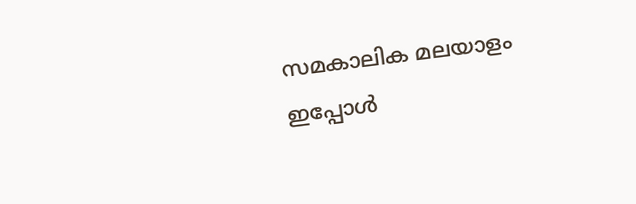സമകാലിക മലയാളം ഇപ്പോള്‍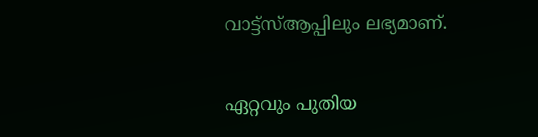വാട്ട്‌സ്ആപ്പിലും ലഭ്യമാണ്.

ഏറ്റവും പുതിയ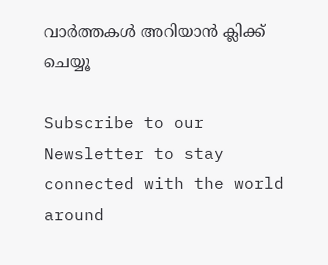വാര്‍ത്തകള്‍ അറിയാന്‍ ക്ലിക്ക് ചെയ്യൂ

Subscribe to our Newsletter to stay connected with the world around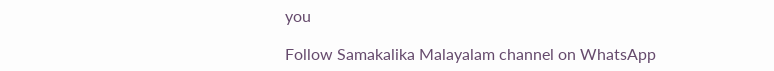you

Follow Samakalika Malayalam channel on WhatsApp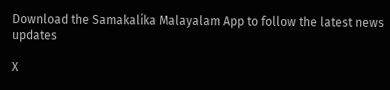Download the Samakalika Malayalam App to follow the latest news updates

X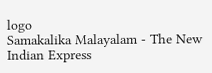logo
Samakalika Malayalam - The New Indian Express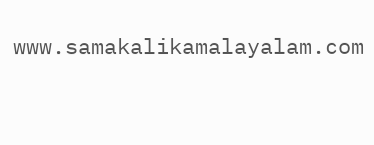www.samakalikamalayalam.com